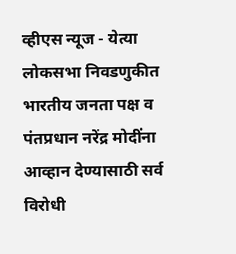व्हीएस न्यूज - येत्या लोकसभा निवडणुकीत भारतीय जनता पक्ष व पंतप्रधान नरेंद्र मोदींना आव्हान देण्यासाठी सर्व विरोधी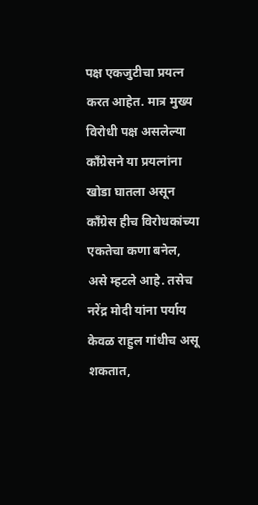पक्ष एकजुटीचा प्रयत्न करत आहेत. मात्र मुख्य विरोधी पक्ष असलेल्या काँग्रेसने या प्रयत्नांना खोडा घातला असून काँग्रेस हीच विरोधकांच्या एकतेचा कणा बनेल, असे म्हटले आहे. तसेच नरेंद्र मोदी यांना पर्याय केवळ राहुल गांधीच असू शकतात,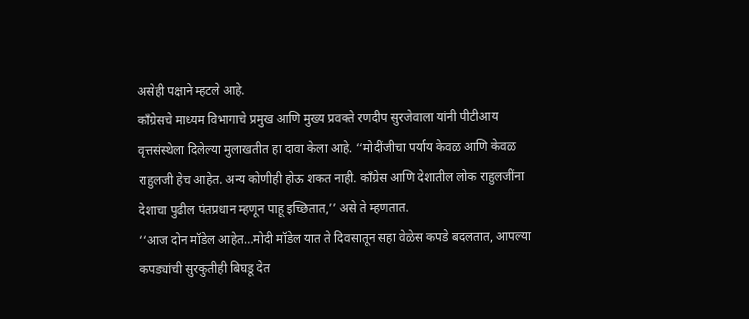असेही पक्षाने म्हटले आहे.
काँग्रेसचे माध्यम विभागाचे प्रमुख आणि मुख्य प्रवक्ते रणदीप सुरजेवाला यांनी पीटीआय वृत्तसंस्थेला दिलेल्या मुलाखतीत हा दावा केला आहे. ‘‘मोदींजीचा पर्याय केवळ आणि केवळ राहुलजी हेच आहेत. अन्य कोणीही होऊ शकत नाही. काँग्रेस आणि देशातील लोक राहुलजींना देशाचा पुढील पंतप्रधान म्हणून पाहू इच्छितात,’’ असे ते म्हणतात.
‘‘आज दोन मॉडेल आहेत…मोदी मॉडेल यात ते दिवसातून सहा वेळेस कपडे बदलतात, आपल्या कपड्यांची सुरकुतीही बिघडू देत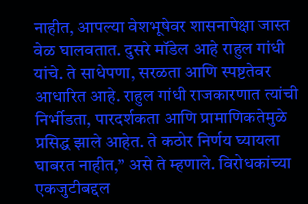नाहीत, आपल्या वेशभूषेवर शासनापेक्षा जास्त वेळ घालवतात. दुसरे मॉडेल आहे राहुल गांधी यांचे. ते साधेपणा, सरळता आणि स्पष्टतेवर आधारित आहे. राहुल गांधी राजकारणात त्यांची निर्भीडता, पारदर्शकता आणि प्रामाणिकतेमुळे प्रसिद्ध झाले आहेत. ते कठोर निर्णय घ्यायला घाबरत नाहीत,’’ असे ते म्हणाले. विरोधकांच्या एकजुटीबद्दल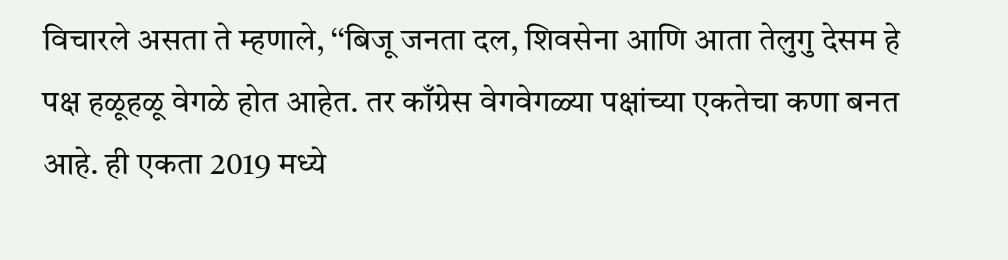विचारले असता ते म्हणाले, ‘‘बिजू जनता दल, शिवसेना आणि आता तेलुगु देसम हे पक्ष हळूहळू वेगळे होत आहेत. तर काँग्रेस वेगवेगळ्या पक्षांच्या एकतेचा कणा बनत आहे. ही एकता 2019 मध्ये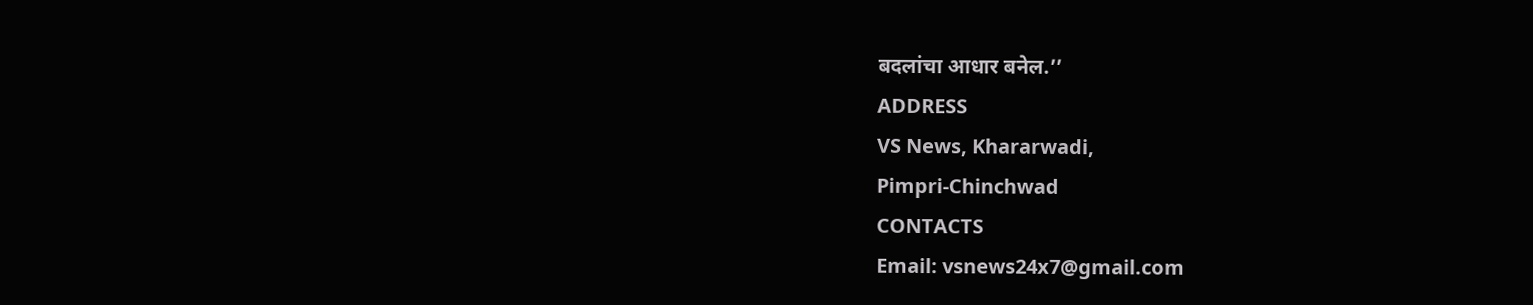बदलांचा आधार बनेल.’’
ADDRESS
VS News, Khararwadi,
Pimpri-Chinchwad
CONTACTS
Email: vsnews24x7@gmail.com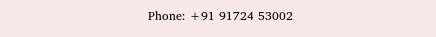Phone: +91 91724 53002